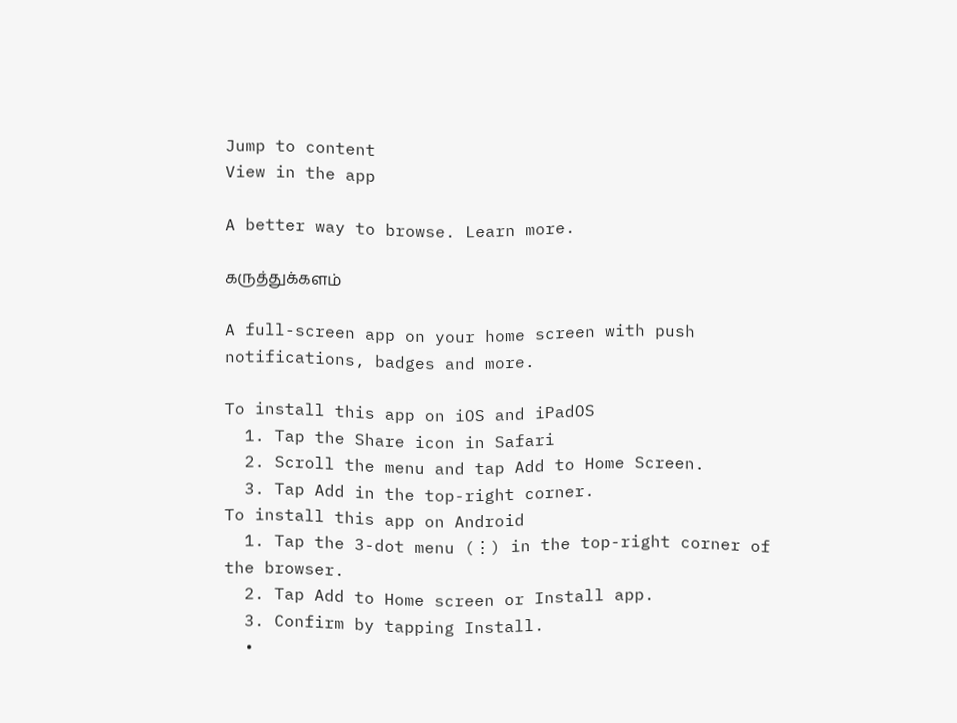Jump to content
View in the app

A better way to browse. Learn more.

கருத்துக்களம்

A full-screen app on your home screen with push notifications, badges and more.

To install this app on iOS and iPadOS
  1. Tap the Share icon in Safari
  2. Scroll the menu and tap Add to Home Screen.
  3. Tap Add in the top-right corner.
To install this app on Android
  1. Tap the 3-dot menu (⋮) in the top-right corner of the browser.
  2. Tap Add to Home screen or Install app.
  3. Confirm by tapping Install.
  •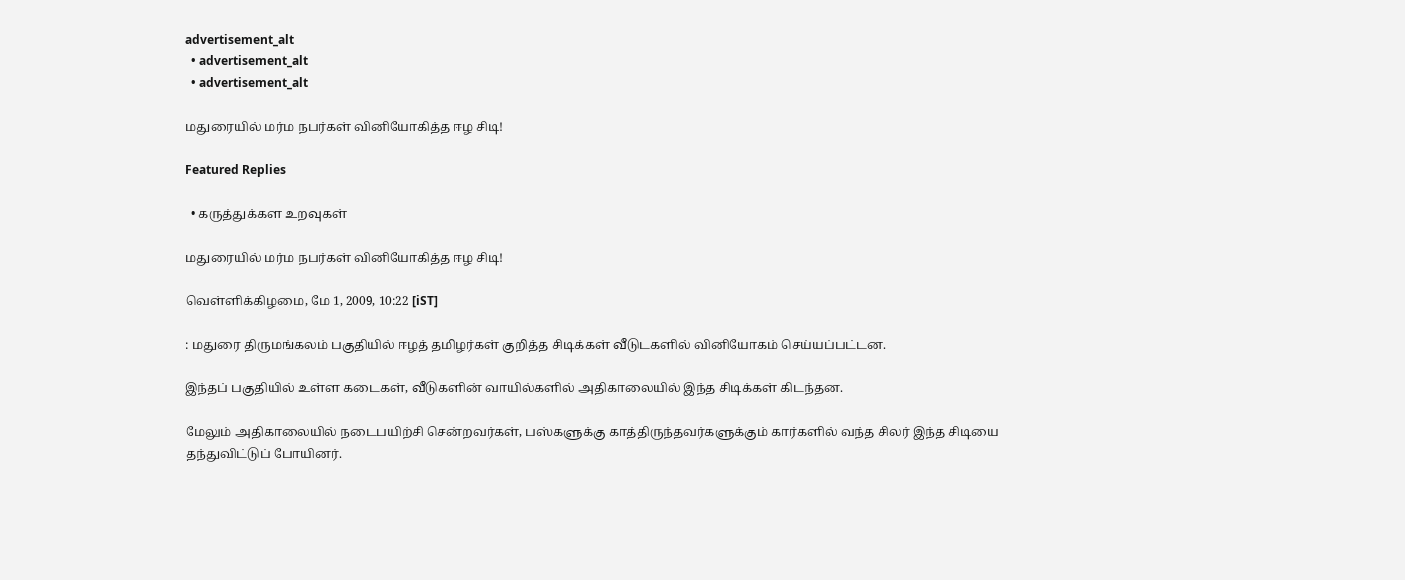advertisement_alt
  • advertisement_alt
  • advertisement_alt

மதுரையில் மர்ம நபர்கள் வினியோகித்த ஈழ சிடி!

Featured Replies

  • கருத்துக்கள உறவுகள்

மதுரையில் மர்ம நபர்கள் வினியோகித்த ஈழ சிடி!

வெள்ளிக்கிழமை, மே 1, 2009, 10:22 [iST]

: மதுரை திருமங்கலம் பகுதியில் ஈழத் தமிழர்கள் குறித்த சிடிக்கள் வீடுடகளில் வினியோகம் செய்யப்பட்டன.

இந்தப் பகுதியில் உள்ள கடைகள், வீடுகளின் வாயில்களில் அதிகாலையில் இந்த சிடிக்கள் கிடந்தன.

மேலும் அதிகாலையில் நடைபயிற்சி சென்றவர்கள், பஸ்களுக்கு காத்திருந்தவர்களுக்கும் கார்களில் வந்த சிலர் இந்த சிடியை தந்துவிட்டுப் போயினர்.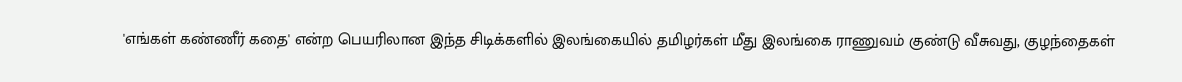'எங்கள் கண்ணீர் கதை' என்ற பெயரிலான இந்த சிடிக்களில் இலங்கையில் தமிழர்கள் மீது இலங்கை ராணுவம் குண்டு வீசுவது, குழந்தைகள்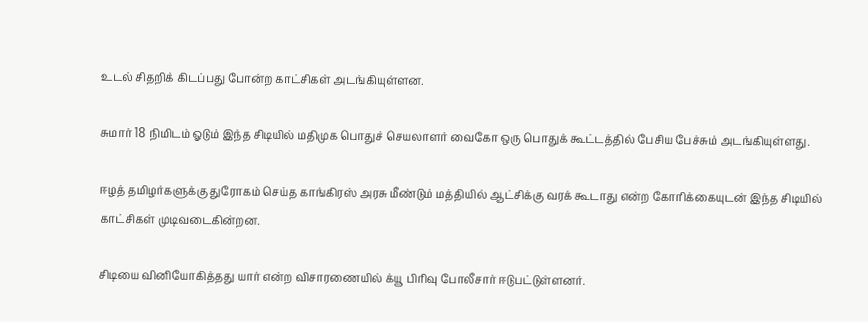உடல் சிதறிக் கிடப்பது போன்ற காட்சிகள் அடங்கியுள்ளன.

சுமார் 18 நிமிடம் ஓடும் இந்த சிடியில் மதிமுக பொதுச் செயலாளர் வைகோ ஒரு பொதுக் கூட்டத்தில் பேசிய பேச்சும் அடங்கியுள்ளது.

ஈழத் தமிழர்களுக்கு துரோகம் செய்த காங்கிரஸ் அரசு மீண்டும் மத்தியில் ஆட்சிக்கு வரக் கூடாது என்ற கோரிக்கையுடன் இந்த சிடியில் காட்சிகள் முடிவடைகின்றன.

சிடியை வினியோகித்தது யார் என்ற விசாரணையில் க்யூ பிரிவு போலீசார் ஈடுபட்டுள்ளனர்.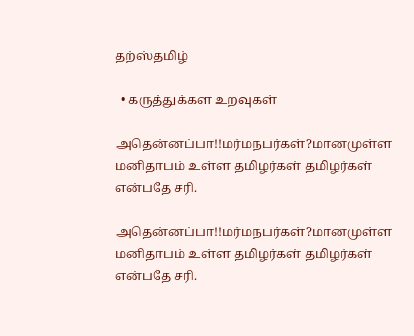தற்ஸ்தமிழ்

  • கருத்துக்கள உறவுகள்

அதென்னப்பா!!மர்மநபர்கள்?மானமுள்ள மனிதாபம் உள்ள தமிழர்கள் தமிழர்கள் என்பதே சரி.

அதென்னப்பா!!மர்மநபர்கள்?மானமுள்ள மனிதாபம் உள்ள தமிழர்கள் தமிழர்கள் என்பதே சரி.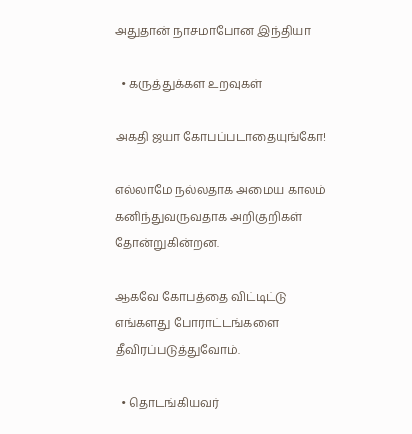அதுதான் நாசமாபோன இந்தியா

  • கருத்துக்கள உறவுகள்

அகதி ஜயா கோபப்படாதையுங்கோ!

எல்லாமே நல்லதாக அமைய காலம் கனிந்துவருவதாக அறிகுறிகள் தோன்றுகின்றன.

ஆகவே கோபத்தை விட்டிட்டு எங்களது போராட்டங்களை தீவிரப்படுத்துவோம்.

  • தொடங்கியவர்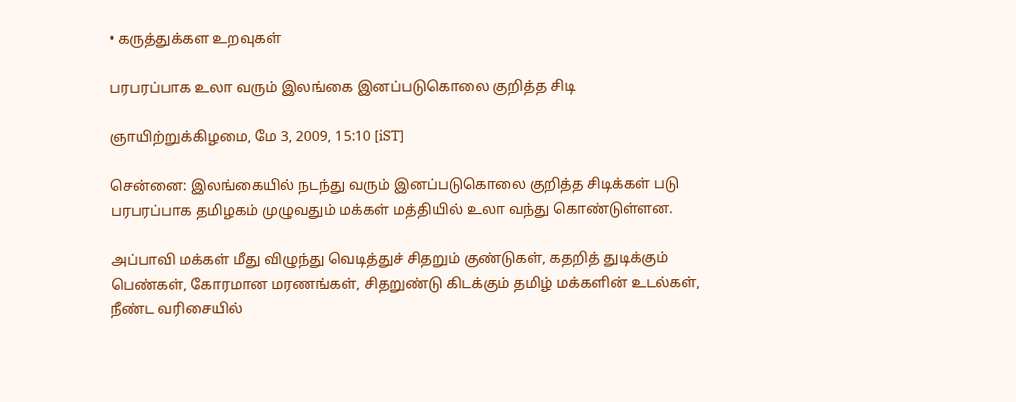• கருத்துக்கள உறவுகள்

பரபரப்பாக உலா வரும் இலங்கை இனப்படுகொலை குறித்த சிடி

ஞாயிற்றுக்கிழமை, மே 3, 2009, 15:10 [iST]

சென்னை: இலங்கையில் நடந்து வரும் இனப்படுகொலை குறித்த சிடிக்கள் படு பரபரப்பாக தமிழகம் முழுவதும் மக்கள் மத்தியில் உலா வந்து கொண்டுள்ளன.

அப்பாவி மக்கள் மீது விழுந்து வெடித்துச் சிதறும் குண்டுகள், கதறித் துடிக்கும் பெண்கள், கோரமான மரணங்கள், சிதறுண்டு கிடக்கும் தமிழ் மக்களின் உடல்கள், நீண்ட வரிசையில்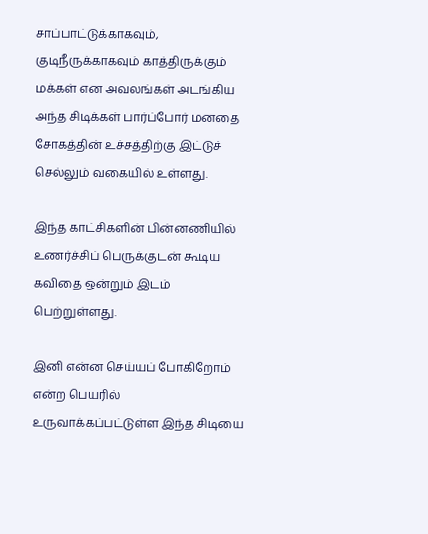சாப்பாட்டுக்காகவும், குடிநீருக்காகவும் காத்திருக்கும் மக்கள் என அவலங்கள் அடங்கிய அந்த சிடிக்கள் பார்ப்போர் மனதை சோகத்தின் உச்சத்திற்கு இட்டுச் செல்லும் வகையில் உள்ளது.

இந்த காட்சிகளின் பின்னணியில் உணர்ச்சிப் பெருக்குடன் கூடிய கவிதை ஒன்றும் இடம் பெற்றுள்ளது.

இனி என்ன செய்யப் போகிறோம் என்ற பெயரில் உருவாக்கப்பட்டுள்ள இந்த சிடியை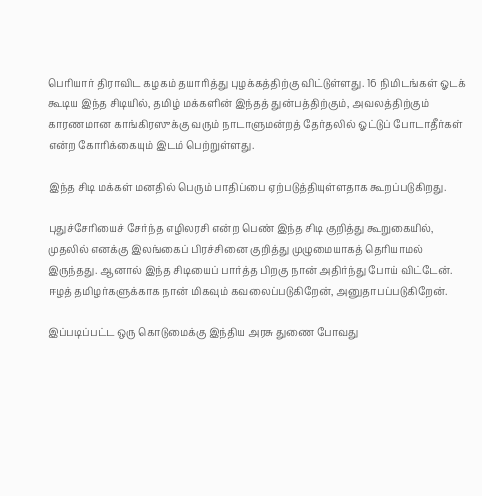பெரியார் திராவிட கழகம் தயாரித்து புழக்கத்திற்கு விட்டுள்ளது. 16 நிமிடங்கள் ஓடக் கூடிய இந்த சிடியில், தமிழ் மக்களின் இந்தத் துன்பத்திற்கும், அவலத்திற்கும் காரணமான காங்கிரஸுக்கு வரும் நாடாளுமன்றத் தேர்தலில் ஓட்டுப் போடாதீர்கள் என்ற கோரிக்கையும் இடம் பெற்றுள்ளது.

இந்த சிடி மக்கள் மனதில் பெரும் பாதிப்பை ஏற்படுத்தியுள்ளதாக கூறப்படுகிறது.

புதுச்சேரியைச் சேர்ந்த எழிலரசி என்ற பெண் இந்த சிடி குறித்து கூறுகையில், முதலில் எனக்கு இலங்கைப் பிரச்சினை குறித்து முழுமையாகத் தெரியாமல் இருந்தது. ஆனால் இந்த சிடியைப் பார்த்த பிறகு நான் அதிர்ந்து போய் விட்டேன். ஈழத் தமிழர்களுக்காக நான் மிகவும் கவலைப்படுகிறேன், அனுதாபப்படுகிறேன்.

இப்படிப்பட்ட ஒரு கொடுமைக்கு இந்திய அரசு துணை போவது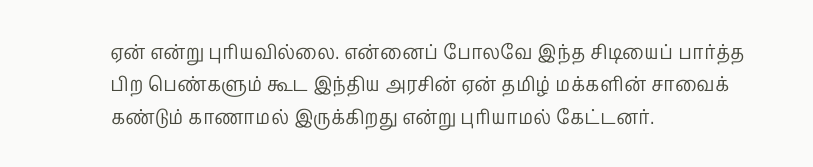ஏன் என்று புரியவில்லை. என்னைப் போலவே இந்த சிடியைப் பார்த்த பிற பெண்களும் கூட இந்திய அரசின் ஏன் தமிழ் மக்களின் சாவைக் கண்டும் காணாமல் இருக்கிறது என்று புரியாமல் கேட்டனர்.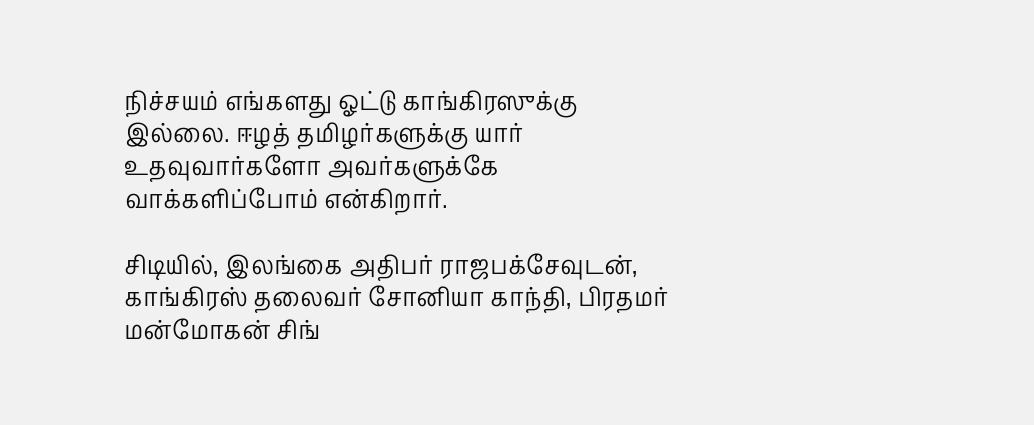நிச்சயம் எங்களது ஓட்டு காங்கிரஸுக்கு இல்லை. ஈழத் தமிழர்களுக்கு யார் உதவுவார்களோ அவர்களுக்கே வாக்களிப்போம் என்கிறார்.

சிடியில், இலங்கை அதிபர் ராஜபக்சேவுடன், காங்கிரஸ் தலைவர் சோனியா காந்தி, பிரதமர் மன்மோகன் சிங்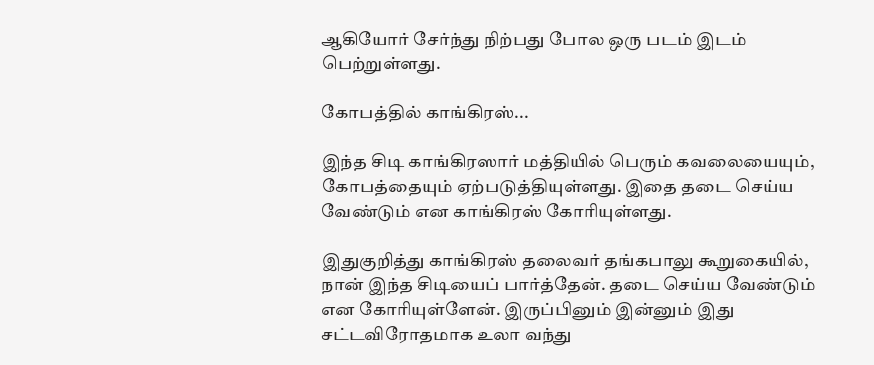ஆகியோர் சேர்ந்து நிற்பது போல ஒரு படம் இடம் பெற்றுள்ளது.

கோபத்தில் காங்கிரஸ்...

இந்த சிடி காங்கிரஸார் மத்தியில் பெரும் கவலையையும், கோபத்தையும் ஏற்படுத்தியுள்ளது. இதை தடை செய்ய வேண்டும் என காங்கிரஸ் கோரியுள்ளது.

இதுகுறித்து காங்கிரஸ் தலைவர் தங்கபாலு கூறுகையில், நான் இந்த சிடியைப் பார்த்தேன். தடை செய்ய வேண்டும் என கோரியுள்ளேன். இருப்பினும் இன்னும் இது சட்டவிரோதமாக உலா வந்து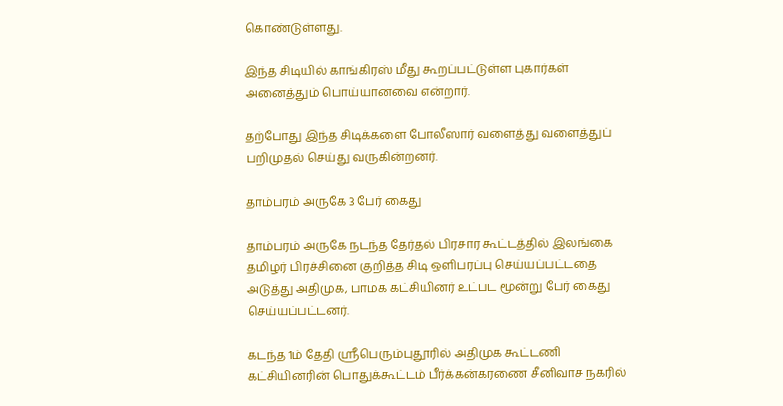கொண்டுள்ளது.

இந்த சிடியில் காங்கிரஸ் மீது கூறப்பட்டுள்ள புகார்கள் அனைத்தும் பொய்யானவை என்றார்.

தற்போது இந்த சிடிக்களை போலீஸார் வளைத்து வளைத்துப் பறிமுதல் செய்து வருகின்றனர்.

தாம்பரம் அருகே 3 பேர் கைது

தாம்பரம் அருகே நடந்த தேர்தல் பிரசார கூட்டத்தில் இலங்கை தமிழர் பிரச்சினை குறித்த சிடி ஒளிபரப்பு செய்யப்பட்டதை அடுத்து அதிமுக, பாமக கட்சியினர் உட்பட மூன்று பேர் கைது செய்யப்பட்டனர்.

கடந்த 1ம் தேதி ஸ்ரீபெரும்புதூரில் அதிமுக கூட்டணி கட்சியினரின் பொதுக்கூட்டம் பீர்க்கன்கரணை சீனிவாச நகரில்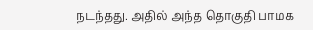நடந்தது. அதில் அந்த தொகுதி பாமக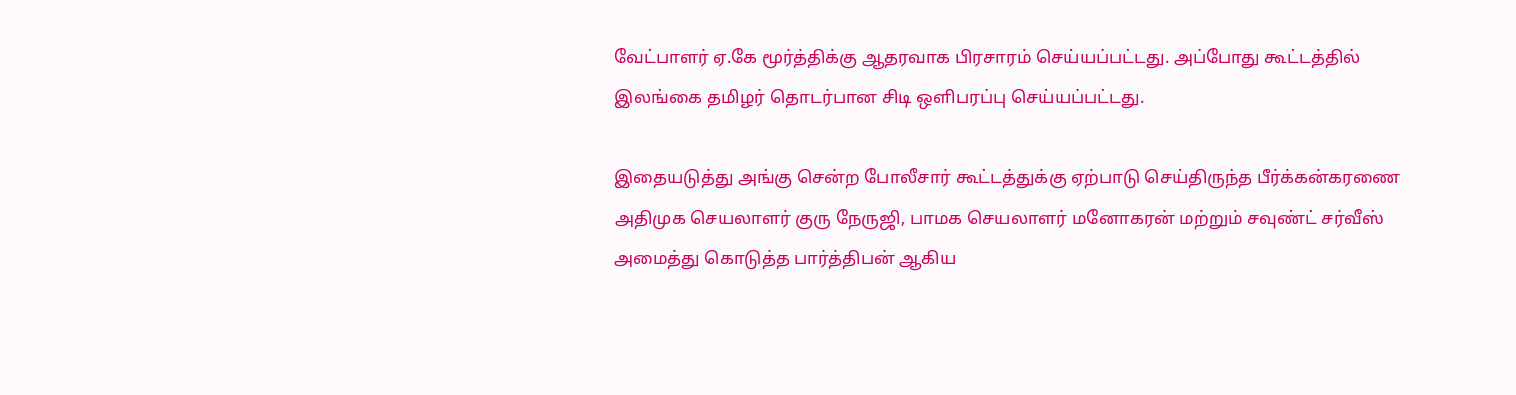வேட்பாளர் ஏ.கே மூர்த்திக்கு ஆதரவாக பிரசாரம் செய்யப்பட்டது. அப்போது கூட்டத்தில் இலங்கை தமிழர் தொடர்பான சிடி ஒளிபரப்பு செய்யப்பட்டது.

இதையடுத்து அங்கு சென்ற போலீசார் கூட்டத்துக்கு ஏற்பாடு செய்திருந்த பீர்க்கன்கரணை அதிமுக செயலாளர் குரு நேருஜி, பாமக செயலாளர் மனோகரன் மற்றும் சவுண்ட் சர்வீஸ் அமைத்து கொடுத்த பார்த்திபன் ஆகிய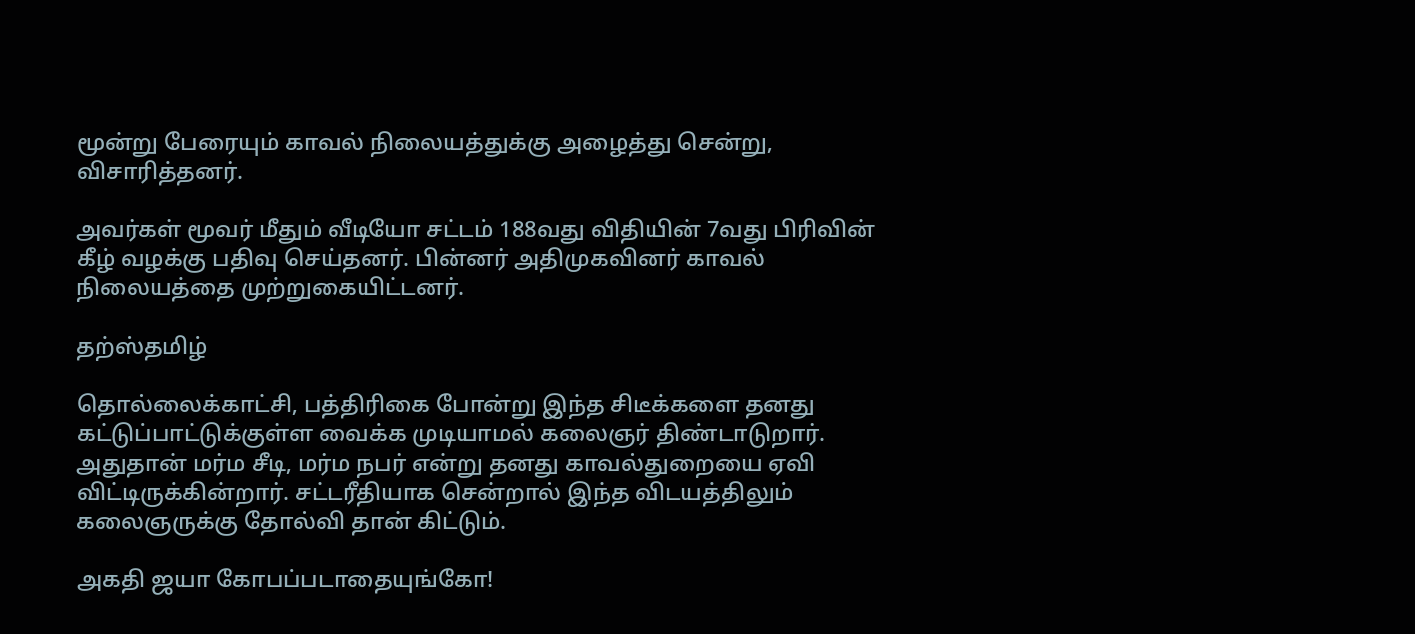மூன்று பேரையும் காவல் நிலையத்துக்கு அழைத்து சென்று, விசாரித்தனர்.

அவர்கள் மூவர் மீதும் வீடியோ சட்டம் 188வது விதியின் 7வது பிரிவின் கீழ் வழக்கு பதிவு செய்தனர். பின்னர் அதிமுகவினர் காவல் நிலையத்தை முற்றுகையிட்டனர்.

தற்ஸ்தமிழ்

தொல்லைக்காட்சி, பத்திரிகை போன்று இந்த சிடீக்களை தனது கட்டுப்பாட்டுக்குள்ள வைக்க முடியாமல் கலைஞர் திண்டாடுறார். அதுதான் மர்ம சீடி, மர்ம நபர் என்று தனது காவல்துறையை ஏவி விட்டிருக்கின்றார். சட்டரீதியாக சென்றால் இந்த விடயத்திலும் கலைஞருக்கு தோல்வி தான் கிட்டும்.

அகதி ஜயா கோபப்படாதையுங்கோ!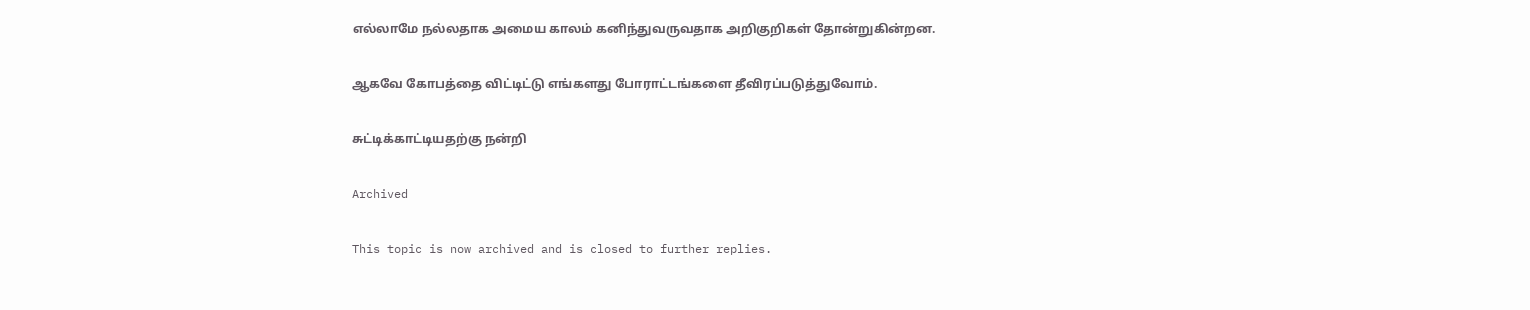எல்லாமே நல்லதாக அமைய காலம் கனிந்துவருவதாக அறிகுறிகள் தோன்றுகின்றன.

ஆகவே கோபத்தை விட்டிட்டு எங்களது போராட்டங்களை தீவிரப்படுத்துவோம்.

சுட்டிக்காட்டியதற்கு நன்றி

Archived

This topic is now archived and is closed to further replies.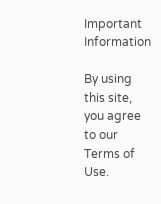Important Information

By using this site, you agree to our Terms of Use.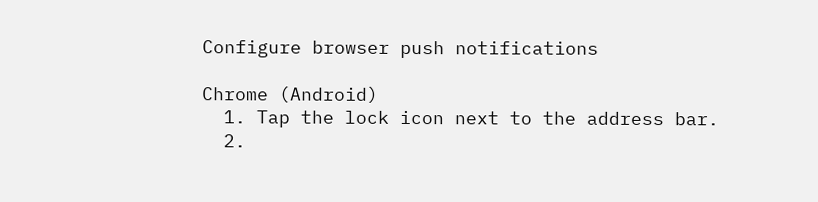Configure browser push notifications

Chrome (Android)
  1. Tap the lock icon next to the address bar.
  2.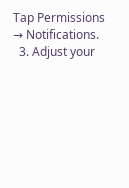Tap Permissions → Notifications.
  3. Adjust your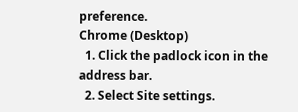preference.
Chrome (Desktop)
  1. Click the padlock icon in the address bar.
  2. Select Site settings.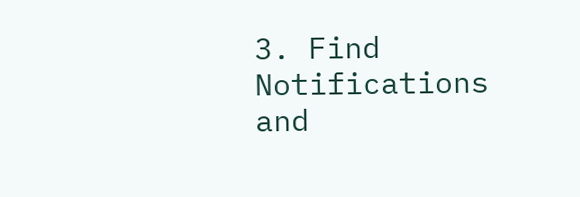3. Find Notifications and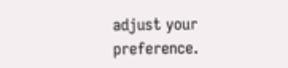adjust your preference.